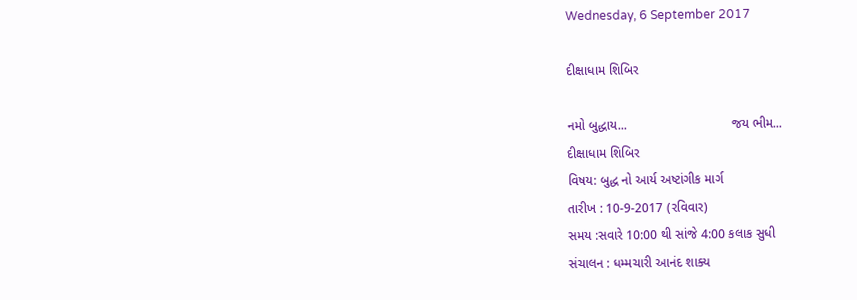Wednesday, 6 September 2017

દીક્ષાધામ શિબિર

નમો બુદ્ધાય...                             જય ભીમ...
દીક્ષાધામ શિબિર
વિષય: બુદ્ધ નો આર્ય અષ્ટાંગીક માર્ગ
તારીખ : 10-9-2017 (રવિવાર)
સમય :સવારે 10:00 થી સાંજે 4:00 કલાક સુધી
સંચાલન : ધમ્મચારી આનંદ શાક્ય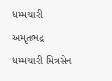ધમ્મચારી અમૃતભદ્ર
ધમ્મચારી મિત્રસેન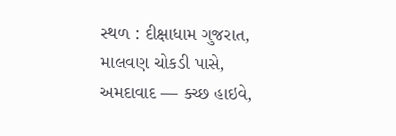સ્થળ : દીક્ષાધામ ગુજરાત, માલવણ ચોકડી પાસે, અમદાવાદ — ક્ચ્છ હાઇવે,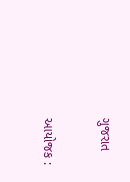ગુજરાત

આયોજક :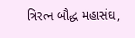ત્રિરત્ન બૌદ્ધ મહાસંઘ,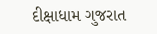દીક્ષાધામ ગુજરાત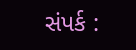સંપર્ક :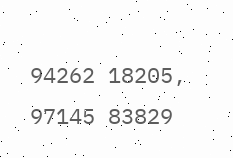94262 18205, 97145 83829